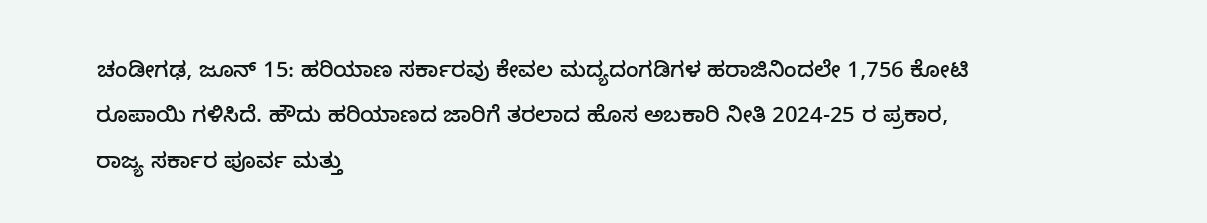ಚಂಡೀಗಢ, ಜೂನ್ 15: ಹರಿಯಾಣ ಸರ್ಕಾರವು ಕೇವಲ ಮದ್ಯದಂಗಡಿಗಳ ಹರಾಜಿನಿಂದಲೇ 1,756 ಕೋಟಿ ರೂಪಾಯಿ ಗಳಿಸಿದೆ. ಹೌದು ಹರಿಯಾಣದ ಜಾರಿಗೆ ತರಲಾದ ಹೊಸ ಅಬಕಾರಿ ನೀತಿ 2024-25 ರ ಪ್ರಕಾರ, ರಾಜ್ಯ ಸರ್ಕಾರ ಪೂರ್ವ ಮತ್ತು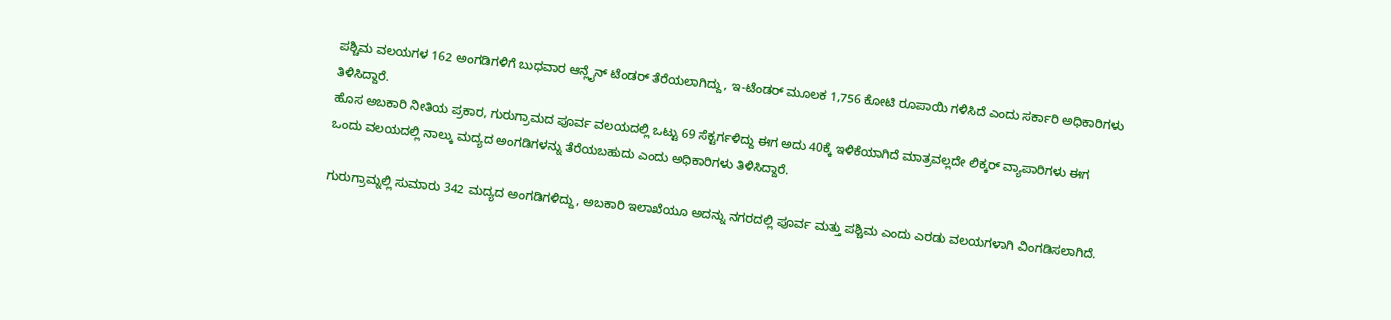ಪಶ್ಚಿಮ ವಲಯಗಳ 162 ಅಂಗಡಿಗಳಿಗೆ ಬುಧವಾರ ಆನ್ಲೈನ್ ಟೆಂಡರ್ ತೆರೆಯಲಾಗಿದ್ದು, ಇ-ಟೆಂಡರ್ ಮೂಲಕ 1,756 ಕೋಟಿ ರೂಪಾಯಿ ಗಳಿಸಿದೆ ಎಂದು ಸರ್ಕಾರಿ ಅಧಿಕಾರಿಗಳು ತಿಳಿಸಿದ್ದಾರೆ.
ಹೊಸ ಅಬಕಾರಿ ನೀತಿಯ ಪ್ರಕಾರ, ಗುರುಗ್ರಾಮದ ಪೂರ್ವ ವಲಯದಲ್ಲಿ ಒಟ್ಟು 69 ಸೆಕ್ಟರ್ಗಳಿದ್ದು ಈಗ ಅದು 40ಕ್ಕೆ ಇಳಿಕೆಯಾಗಿದೆ ಮಾತ್ರವಲ್ಲದೇ ಲಿಕ್ಕರ್ ವ್ಯಾಪಾರಿಗಳು ಈಗ ಒಂದು ವಲಯದಲ್ಲಿ ನಾಲ್ಕು ಮದ್ಯದ ಅಂಗಡಿಗಳನ್ನು ತೆರೆಯಬಹುದು ಎಂದು ಅಧಿಕಾರಿಗಳು ತಿಳಿಸಿದ್ದಾರೆ.

ಗುರುಗ್ರಾಮ್ನಲ್ಲಿ ಸುಮಾರು 342 ಮದ್ಯದ ಅಂಗಡಿಗಳಿದ್ದು, ಅಬಕಾರಿ ಇಲಾಖೆಯೂ ಅದನ್ನು ನಗರದಲ್ಲಿ ಪೂರ್ವ ಮತ್ತು ಪಶ್ಚಿಮ ಎಂದು ಎರಡು ವಲಯಗಳಾಗಿ ವಿಂಗಡಿಸಲಾಗಿದೆ.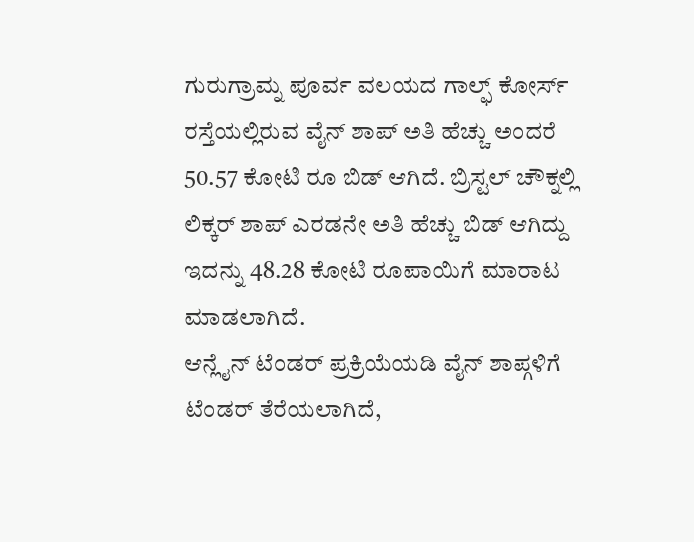ಗುರುಗ್ರಾಮ್ನ ಪೂರ್ವ ವಲಯದ ಗಾಲ್ಫ್ ಕೋರ್ಸ್ ರಸ್ತೆಯಲ್ಲಿರುವ ವೈನ್ ಶಾಪ್ ಅತಿ ಹೆಚ್ಚು ಅಂದರೆ 50.57 ಕೋಟಿ ರೂ ಬಿಡ್ ಆಗಿದೆ. ಬ್ರಿಸ್ಟಲ್ ಚೌಕ್ನಲ್ಲಿ ಲಿಕ್ಕರ್ ಶಾಪ್ ಎರಡನೇ ಅತಿ ಹೆಚ್ಚು ಬಿಡ್ ಆಗಿದ್ದು ಇದನ್ನು 48.28 ಕೋಟಿ ರೂಪಾಯಿಗೆ ಮಾರಾಟ ಮಾಡಲಾಗಿದೆ.
ಆನ್ಲೈನ್ ಟೆಂಡರ್ ಪ್ರಕ್ರಿಯೆಯಡಿ ವೈನ್ ಶಾಪ್ಗಳಿಗೆ ಟೆಂಡರ್ ತೆರೆಯಲಾಗಿದೆ,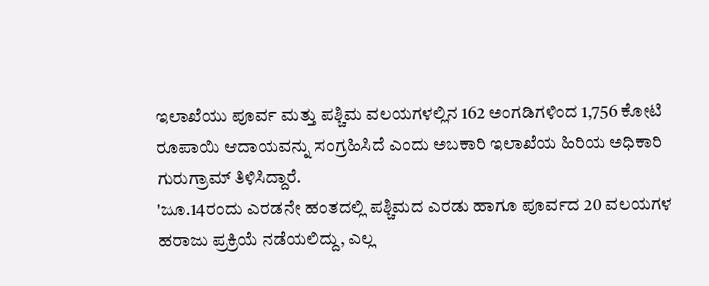ಇಲಾಖೆಯು ಪೂರ್ವ ಮತ್ತು ಪಶ್ಚಿಮ ವಲಯಗಳಲ್ಲಿನ 162 ಅಂಗಡಿಗಳಿಂದ 1,756 ಕೋಟಿ ರೂಪಾಯಿ ಆದಾಯವನ್ನು ಸಂಗ್ರಹಿಸಿದೆ ಎಂದು ಅಬಕಾರಿ ಇಲಾಖೆಯ ಹಿರಿಯ ಅಧಿಕಾರಿ ಗುರುಗ್ರಾಮ್ ತಿಳಿಸಿದ್ದಾರೆ.
'ಜೂ.14ರಂದು ಎರಡನೇ ಹಂತದಲ್ಲಿ ಪಶ್ಚಿಮದ ಎರಡು ಹಾಗೂ ಪೂರ್ವದ 20 ವಲಯಗಳ ಹರಾಜು ಪ್ರಕ್ರಿಯೆ ನಡೆಯಲಿದ್ದು, ಎಲ್ಲ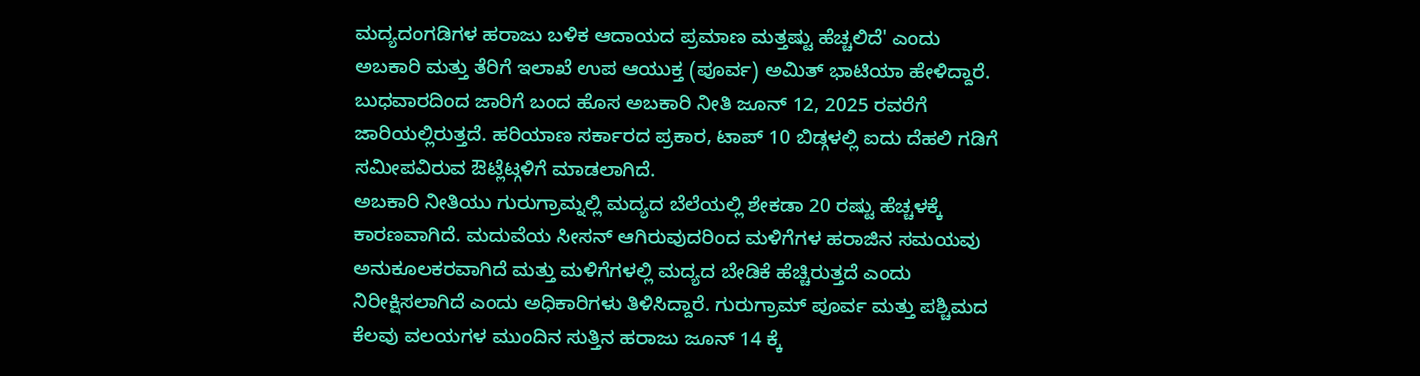ಮದ್ಯದಂಗಡಿಗಳ ಹರಾಜು ಬಳಿಕ ಆದಾಯದ ಪ್ರಮಾಣ ಮತ್ತಷ್ಟು ಹೆಚ್ಚಲಿದೆ' ಎಂದು ಅಬಕಾರಿ ಮತ್ತು ತೆರಿಗೆ ಇಲಾಖೆ ಉಪ ಆಯುಕ್ತ (ಪೂರ್ವ) ಅಮಿತ್ ಭಾಟಿಯಾ ಹೇಳಿದ್ದಾರೆ.
ಬುಧವಾರದಿಂದ ಜಾರಿಗೆ ಬಂದ ಹೊಸ ಅಬಕಾರಿ ನೀತಿ ಜೂನ್ 12, 2025 ರವರೆಗೆ ಜಾರಿಯಲ್ಲಿರುತ್ತದೆ. ಹರಿಯಾಣ ಸರ್ಕಾರದ ಪ್ರಕಾರ, ಟಾಪ್ 10 ಬಿಡ್ಗಳಲ್ಲಿ ಐದು ದೆಹಲಿ ಗಡಿಗೆ ಸಮೀಪವಿರುವ ಔಟ್ಲೆಟ್ಗಳಿಗೆ ಮಾಡಲಾಗಿದೆ.
ಅಬಕಾರಿ ನೀತಿಯು ಗುರುಗ್ರಾಮ್ನಲ್ಲಿ ಮದ್ಯದ ಬೆಲೆಯಲ್ಲಿ ಶೇಕಡಾ 20 ರಷ್ಟು ಹೆಚ್ಚಳಕ್ಕೆ ಕಾರಣವಾಗಿದೆ. ಮದುವೆಯ ಸೀಸನ್ ಆಗಿರುವುದರಿಂದ ಮಳಿಗೆಗಳ ಹರಾಜಿನ ಸಮಯವು ಅನುಕೂಲಕರವಾಗಿದೆ ಮತ್ತು ಮಳಿಗೆಗಳಲ್ಲಿ ಮದ್ಯದ ಬೇಡಿಕೆ ಹೆಚ್ಚಿರುತ್ತದೆ ಎಂದು ನಿರೀಕ್ಷಿಸಲಾಗಿದೆ ಎಂದು ಅಧಿಕಾರಿಗಳು ತಿಳಿಸಿದ್ದಾರೆ. ಗುರುಗ್ರಾಮ್ ಪೂರ್ವ ಮತ್ತು ಪಶ್ಚಿಮದ ಕೆಲವು ವಲಯಗಳ ಮುಂದಿನ ಸುತ್ತಿನ ಹರಾಜು ಜೂನ್ 14 ಕ್ಕೆ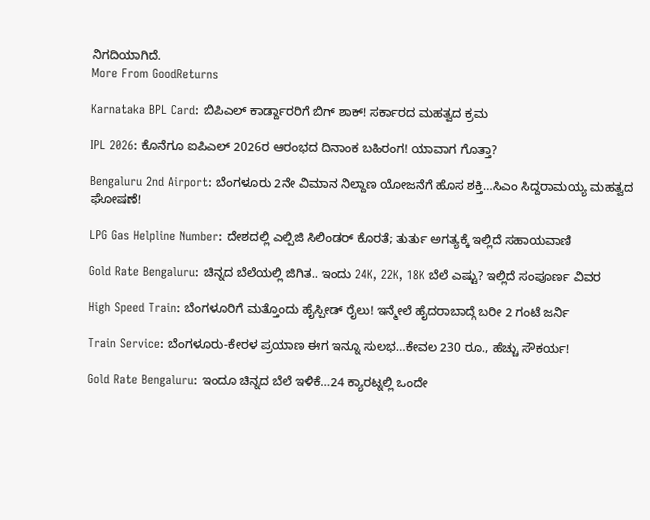ನಿಗದಿಯಾಗಿದೆ.
More From GoodReturns

Karnataka BPL Card: ಬಿಪಿಎಲ್ ಕಾರ್ಡ್ದಾರರಿಗೆ ಬಿಗ್ ಶಾಕ್! ಸರ್ಕಾರದ ಮಹತ್ವದ ಕ್ರಮ

IPL 2026: ಕೊನೆಗೂ ಐಪಿಎಲ್ 2026ರ ಆರಂಭದ ದಿನಾಂಕ ಬಹಿರಂಗ! ಯಾವಾಗ ಗೊತ್ತಾ?

Bengaluru 2nd Airport: ಬೆಂಗಳೂರು 2ನೇ ವಿಮಾನ ನಿಲ್ದಾಣ ಯೋಜನೆಗೆ ಹೊಸ ಶಕ್ತಿ…ಸಿಎಂ ಸಿದ್ದರಾಮಯ್ಯ ಮಹತ್ವದ ಘೋಷಣೆ!

LPG Gas Helpline Number: ದೇಶದಲ್ಲಿ ಎಲ್ಪಿಜಿ ಸಿಲಿಂಡರ್ ಕೊರತೆ; ತುರ್ತು ಅಗತ್ಯಕ್ಕೆ ಇಲ್ಲಿದೆ ಸಹಾಯವಾಣಿ

Gold Rate Bengaluru: ಚಿನ್ನದ ಬೆಲೆಯಲ್ಲಿ ಜಿಗಿತ.. ಇಂದು 24K, 22K, 18K ಬೆಲೆ ಎಷ್ಟು? ಇಲ್ಲಿದೆ ಸಂಪೂರ್ಣ ವಿವರ

High Speed Train: ಬೆಂಗಳೂರಿಗೆ ಮತ್ತೊಂದು ಹೈಸ್ಪೀಡ್ ರೈಲು! ಇನ್ಮೇಲೆ ಹೈದರಾಬಾದ್ಗೆ ಬರೀ 2 ಗಂಟೆ ಜರ್ನಿ

Train Service: ಬೆಂಗಳೂರು-ಕೇರಳ ಪ್ರಯಾಣ ಈಗ ಇನ್ನೂ ಸುಲಭ…ಕೇವಲ 230 ರೂ., ಹೆಚ್ಚು ಸೌಕರ್ಯ!

Gold Rate Bengaluru: ಇಂದೂ ಚಿನ್ನದ ಬೆಲೆ ಇಳಿಕೆ…24 ಕ್ಯಾರಟ್ನಲ್ಲಿ ಒಂದೇ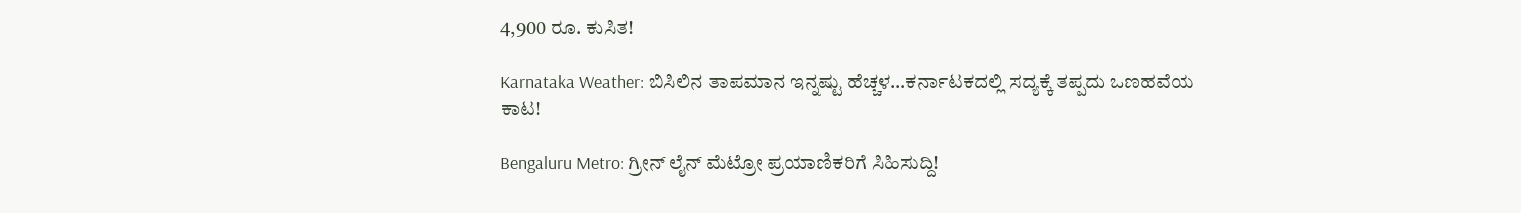4,900 ರೂ. ಕುಸಿತ!

Karnataka Weather: ಬಿಸಿಲಿನ ತಾಪಮಾನ ಇನ್ನಷ್ಟು ಹೆಚ್ಚಳ…ಕರ್ನಾಟಕದಲ್ಲಿ ಸದ್ಯಕ್ಕೆ ತಪ್ಪದು ಒಣಹವೆಯ ಕಾಟ!

Bengaluru Metro: ಗ್ರೀನ್ ಲೈನ್ ಮೆಟ್ರೋ ಪ್ರಯಾಣಿಕರಿಗೆ ಸಿಹಿಸುದ್ದಿ!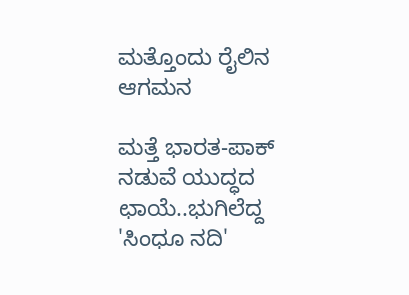ಮತ್ತೊಂದು ರೈಲಿನ ಆಗಮನ

ಮತ್ತೆ ಭಾರತ-ಪಾಕ್ ನಡುವೆ ಯುದ್ಧದ ಛಾಯೆ..ಭುಗಿಲೆದ್ದ 'ಸಿಂಧೂ ನದಿ'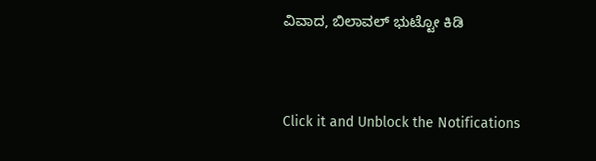ವಿವಾದ, ಬಿಲಾವಲ್ ಭುಟ್ಟೋ ಕಿಡಿ



Click it and Unblock the Notifications